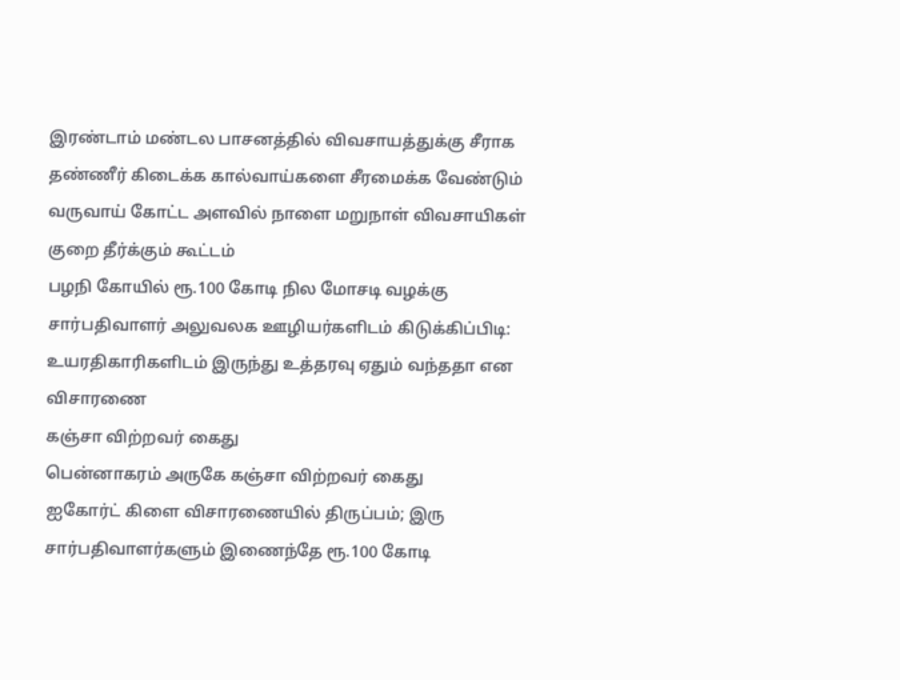இரண்டாம் மண்டல பாசனத்தில் விவசாயத்துக்கு சீராக தண்ணீர் கிடைக்க கால்வாய்களை சீரமைக்க வேண்டும்
வருவாய் கோட்ட அளவில் நாளை மறுநாள் விவசாயிகள் குறை தீர்க்கும் கூட்டம்
பழநி கோயில் ரூ.100 கோடி நில மோசடி வழக்கு சார்பதிவாளர் அலுவலக ஊழியர்களிடம் கிடுக்கிப்பிடி: உயரதிகாரிகளிடம் இருந்து உத்தரவு ஏதும் வந்ததா என விசாரணை
கஞ்சா விற்றவர் கைது
பென்னாகரம் அருகே கஞ்சா விற்றவர் கைது
ஐகோர்ட் கிளை விசாரணையில் திருப்பம்; இரு சார்பதிவாளர்களும் இணைந்தே ரூ.100 கோடி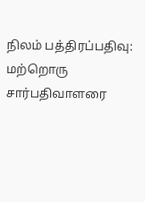நிலம் பத்திரப்பதிவு: மற்றொரு சார்பதிவாளரை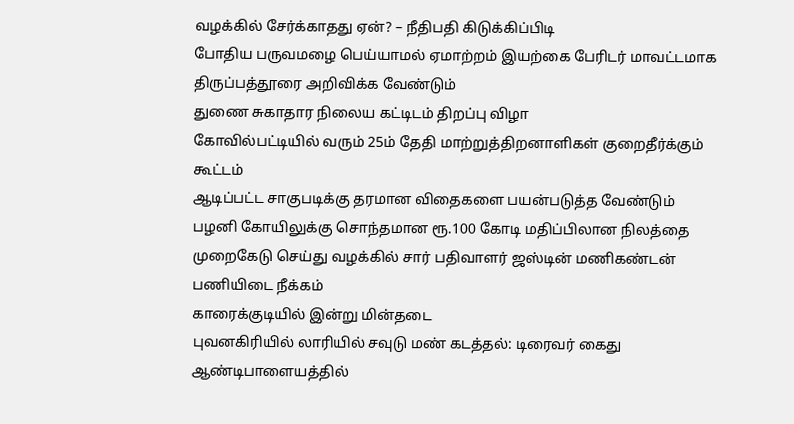வழக்கில் சேர்க்காதது ஏன்? – நீதிபதி கிடுக்கிப்பிடி
போதிய பருவமழை பெய்யாமல் ஏமாற்றம் இயற்கை பேரிடர் மாவட்டமாக திருப்பத்தூரை அறிவிக்க வேண்டும்
துணை சுகாதார நிலைய கட்டிடம் திறப்பு விழா
கோவில்பட்டியில் வரும் 25ம் தேதி மாற்றுத்திறனாளிகள் குறைதீர்க்கும் கூட்டம்
ஆடிப்பட்ட சாகுபடிக்கு தரமான விதைகளை பயன்படுத்த வேண்டும்
பழனி கோயிலுக்கு சொந்தமான ரூ.100 கோடி மதிப்பிலான நிலத்தை முறைகேடு செய்து வழக்கில் சார் பதிவாளர் ஜஸ்டின் மணிகண்டன் பணியிடை நீக்கம்
காரைக்குடியில் இன்று மின்தடை
புவனகிரியில் லாரியில் சவுடு மண் கடத்தல்: டிரைவர் கைது
ஆண்டிபாளையத்தில்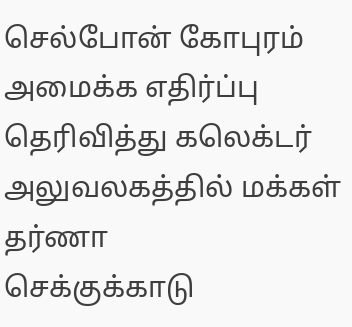செல்போன் கோபுரம் அமைக்க எதிர்ப்பு தெரிவித்து கலெக்டர் அலுவலகத்தில் மக்கள் தர்ணா
செக்குக்காடு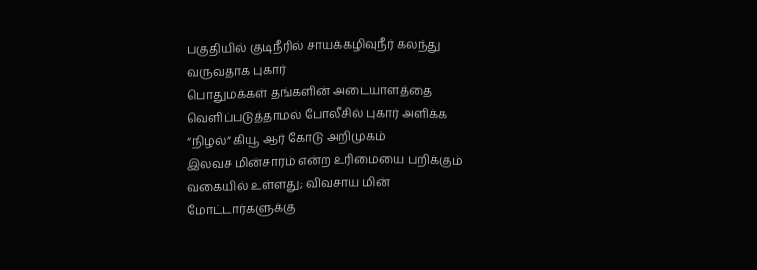பகுதியில் குடிநீரில் சாயக்கழிவுநீர் கலந்து வருவதாக புகார்
பொதுமக்கள் தங்களின் அடையாளத்தை வெளிப்படுத்தாமல் போலீசில் புகார் அளிக்க “நிழல்” கியூ ஆர் கோடு அறிமுகம்
இலவச மின்சாரம் என்ற உரிமையை பறிக்கும் வகையில் உள்ளது; விவசாய மின் மோட்டார்களுக்கு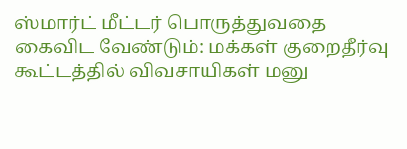ஸ்மார்ட் மீட்டர் பொருத்துவதை கைவிட வேண்டும்: மக்கள் குறைதீர்வு கூட்டத்தில் விவசாயிகள் மனு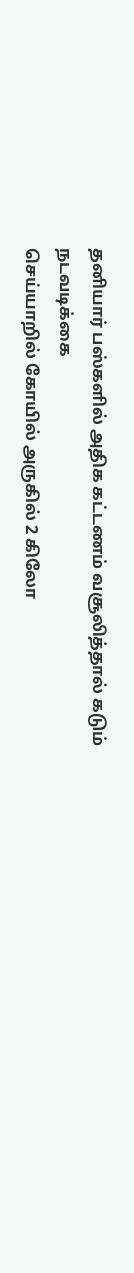தனியார் பஸ்களில் அதிக கட்டணம் வசூலித்தால் கடும் நடவடிக்கை
செய்யாறில் கோயில் அருகில் 2 கிலோ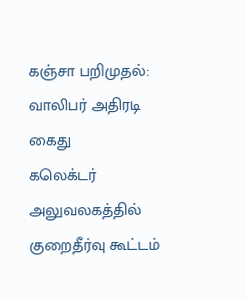கஞ்சா பறிமுதல்: வாலிபர் அதிரடி கைது
கலெக்டர் அலுவலகத்தில் குறைதீர்வு கூட்டம்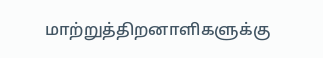மாற்றுத்திறனாளிகளுக்கு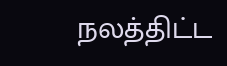நலத்திட்ட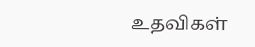உதவிகள்